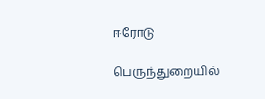ஈரோடு

பெருந்துறையில்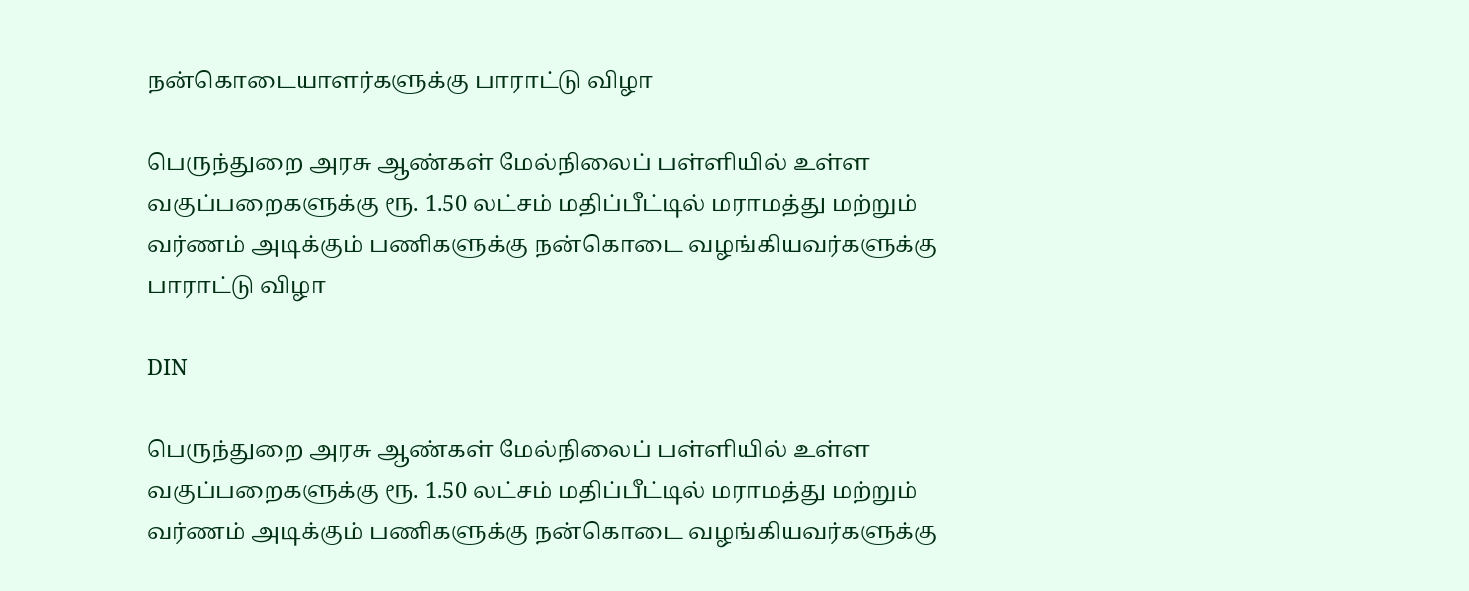நன்கொடையாளர்களுக்கு பாராட்டு விழா

பெருந்துறை அரசு ஆண்கள் மேல்நிலைப் பள்ளியில் உள்ள வகுப்பறைகளுக்கு ரூ. 1.50 லட்சம் மதிப்பீட்டில் மராமத்து மற்றும் வர்ணம் அடிக்கும் பணிகளுக்கு நன்கொடை வழங்கியவர்களுக்கு பாராட்டு விழா

DIN

பெருந்துறை அரசு ஆண்கள் மேல்நிலைப் பள்ளியில் உள்ள வகுப்பறைகளுக்கு ரூ. 1.50 லட்சம் மதிப்பீட்டில் மராமத்து மற்றும் வர்ணம் அடிக்கும் பணிகளுக்கு நன்கொடை வழங்கியவர்களுக்கு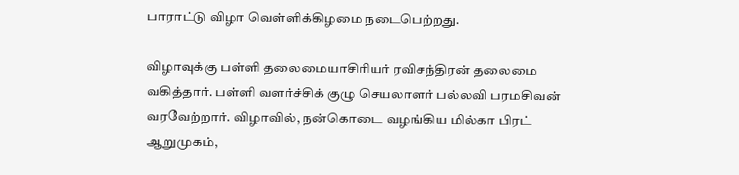பாராட்டு விழா வெள்ளிக்கிழமை நடைபெற்றது.

விழாவுக்கு பள்ளி தலைமையாசிரியர் ரவிசந்திரன் தலைமை வகித்தார். பள்ளி வளர்ச்சிக் குழு செயலாளர் பல்லவி பரமசிவன் வரவேற்றார். விழாவில், நன்கொடை வழங்கிய மில்கா பிரட் ஆறுமுகம்,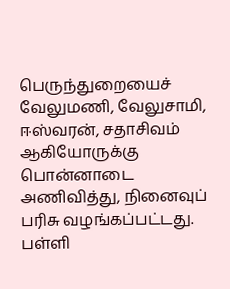பெருந்துறையைச் வேலுமணி, வேலுசாமி, ஈஸ்வரன், சதாசிவம் ஆகியோருக்கு பொன்னாடை அணிவித்து, நினைவுப் பரிசு வழங்கப்பட்டது. பள்ளி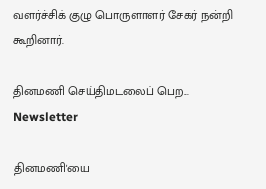வளர்ச்சிக் குழு பொருளாளர் சேகர் நன்றி கூறினார்.

தினமணி செய்திமடலைப் பெற... Newsletter

தினமணி'யை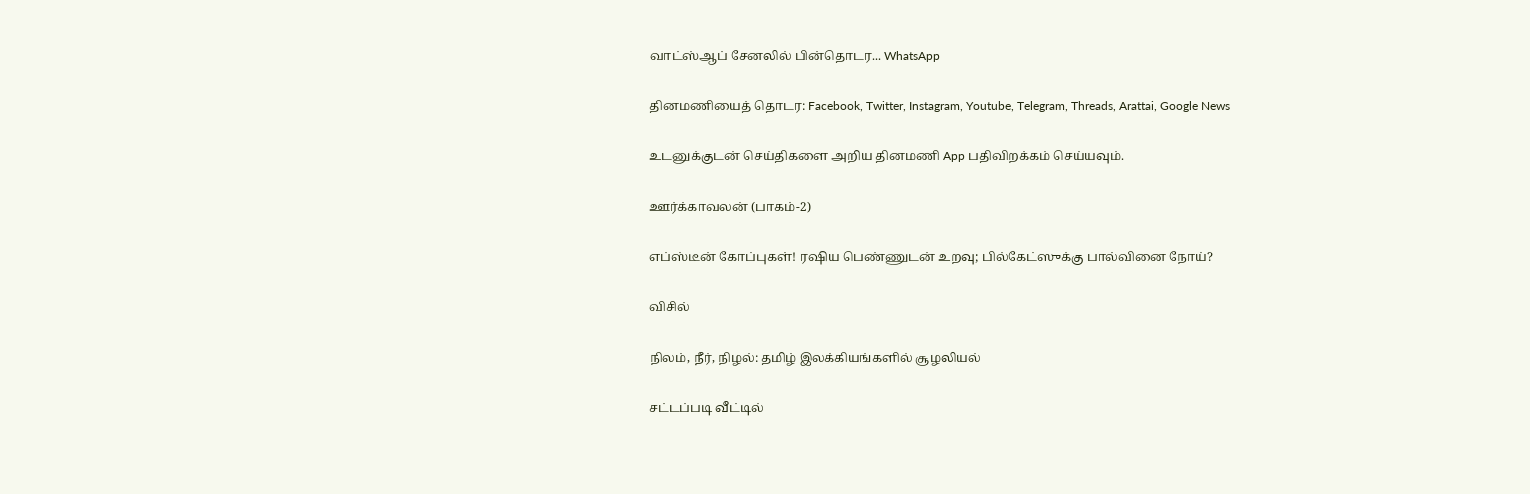வாட்ஸ்ஆப் சேனலில் பின்தொடர... WhatsApp

தினமணியைத் தொடர: Facebook, Twitter, Instagram, Youtube, Telegram, Threads, Arattai, Google News

உடனுக்குடன் செய்திகளை அறிய தினமணி App பதிவிறக்கம் செய்யவும்.

ஊர்க்காவலன் (பாகம்-2)

எப்ஸ்டீன் கோப்புகள்! ரஷிய பெண்ணுடன் உறவு; பில்கேட்ஸுக்கு பால்வினை நோய்?

விசில்

நிலம், நீர், நிழல்: தமிழ் இலக்கியங்களில் சூழலியல்

சட்டப்படி வீட்டில்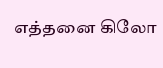எத்தனை கிலோ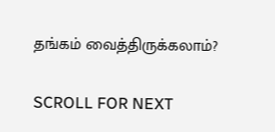தங்கம் வைத்திருக்கலாம்?

SCROLL FOR NEXT